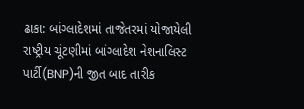ઢાકા: બાંગ્લાદેશમાં તાજેતરમાં યોજાયેલી રાષ્ટ્રીય ચૂંટણીમાં બાંગ્લાદેશ નેશનાલિસ્ટ પાર્ટી(BNP)ની જીત બાદ તારીક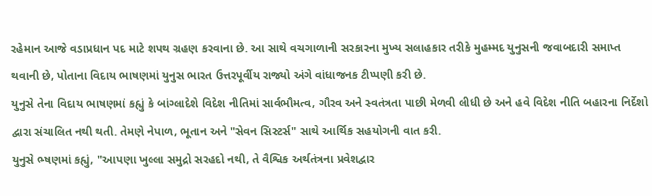રહેમાન આજે વડાપ્રધાન પદ માટે શપથ ગ્રહણ કરવાના છે. આ સાથે વચગાળાની સરકારના મુખ્ય સલાહકાર તરીકે મુહમ્મદ યુનુસની જવાબદારી સમાપ્ત થવાની છે, પોતાના વિદાય ભાષણમાં યુનુસ ભારત ઉત્તરપૂર્વીય રાજ્યો અંગે વાંધાજનક ટીપ્પણી કરી છે.
યુનુસે તેના વિદાય ભાષણમાં કહ્યું કે બાંગ્લાદેશે વિદેશ નીતિમાં સાર્વભૌમત્વ, ગૌરવ અને સ્વતંત્રતા પાછી મેળવી લીધી છે અને હવે વિદેશ નીતિ બહારના નિર્દેશો દ્વારા સંચાલિત નથી થતી. તેમણે નેપાળ, ભૂતાન અને "સેવન સિસ્ટર્સ" સાથે આર્થિક સહયોગની વાત કરી.
યુનુસે ભ્ષણમાં કહ્યું, "આપણા ખુલ્લા સમુદ્રો સરહદો નથી, તે વૈશ્વિક અર્થતંત્રના પ્રવેશદ્વાર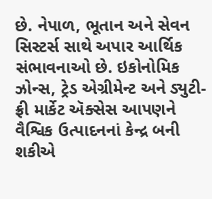છે. નેપાળ, ભૂતાન અને સેવન સિસ્ટર્સ સાથે અપાર આર્થિક સંભાવનાઓ છે. ઇકોનોમિક ઝોન્સ, ટ્રેડ એગ્રીમેન્ટ અને ડ્યુટી-ફ્રી માર્કેટ ઍક્સેસ આપણને વૈશ્વિક ઉત્પાદનનાં કેન્દ્ર બની શકીએ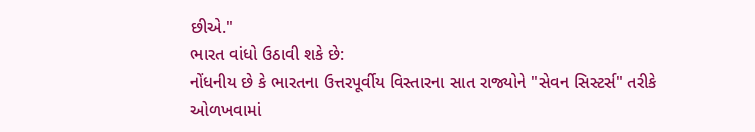છીએ."
ભારત વાંધો ઉઠાવી શકે છે:
નોંધનીય છે કે ભારતના ઉત્તરપૂર્વીય વિસ્તારના સાત રાજ્યોને "સેવન સિસ્ટર્સ" તરીકે ઓળખવામાં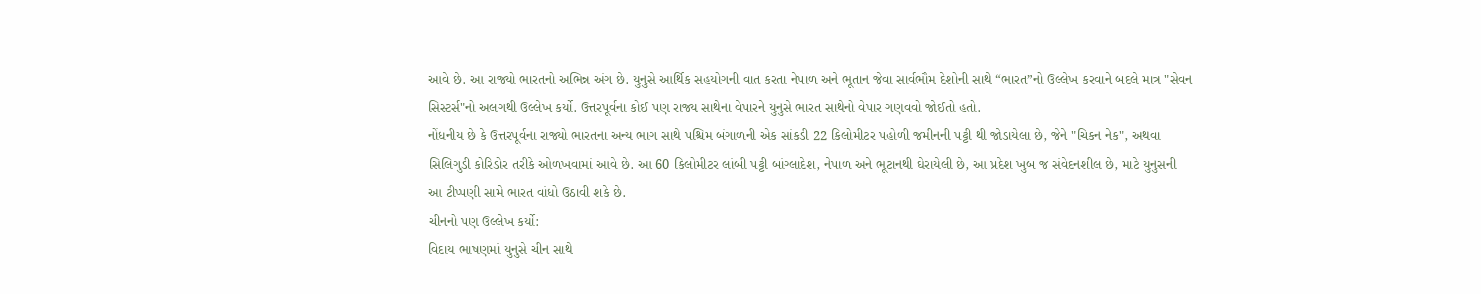આવે છે. આ રાજ્યો ભારતનો અભિન્ન અંગ છે. યુનુસે આર્થિક સહયોગની વાત કરતા નેપાળ અને ભૂતાન જેવા સાર્વભૌમ દેશોની સાથે “ભારત”નો ઉલ્લેખ કરવાને બદલે માત્ર "સેવન સિસ્ટર્સ"નો અલગથી ઉલ્લેખ કર્યો. ઉત્તરપૂર્વના કોઈ પણ રાજ્ય સાથેના વેપારને યુનુસે ભારત સાથેનો વેપાર ગણવવો જોઈતો હતો.
નોંધનીય છે કે ઉત્તરપૂર્વના રાજ્યો ભારતના અન્ય ભાગ સાથે પશ્ચિમ બંગાળની એક સાંકડી 22 કિલોમીટર પહોળી જમીનની પટ્ટી થી જોડાયેલા છે, જેને "ચિકન નેક", અથવા સિલિગુડી કોરિડોર તરીકે ઓળખવામાં આવે છે. આ 60 કિલોમીટર લાંબી પટ્ટી બાંગ્લાદેશ, નેપાળ અને ભૂટાનથી ઘેરાયેલી છે, આ પ્રદેશ ખુબ જ સંવેદનશીલ છે, માટે યુનુસની આ ટીપ્પણી સામે ભારત વાંધો ઉઠાવી શકે છે.
ચીનનો પણ ઉલ્લેખ કર્યો:
વિદાય ભાષણમાં યુનુસે ચીન સાથે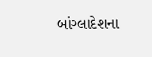બાંગ્લાદેશના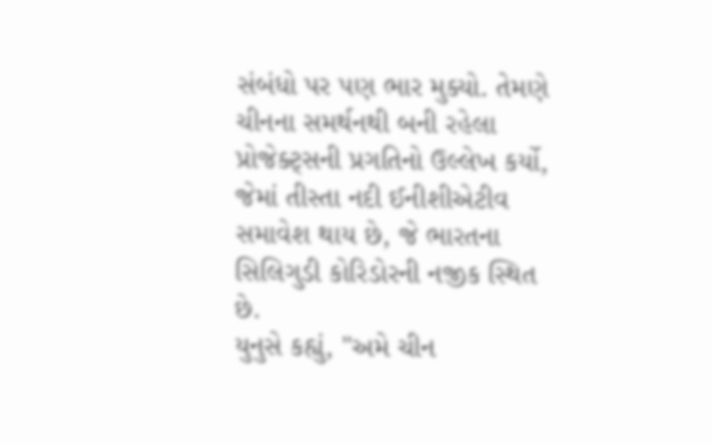સંબંધો પર પણ ભાર મુક્યો. તેમણે ચીનના સમર્થનથી બની રહેલા પ્રોજેક્ટ્સની પ્રગતિનો ઉલ્લેખ કર્યો, જેમાં તીસ્તા નદી ઈનીશીએટીવ સમાવેશ થાય છે, જે ભારતના સિલિગુડી કોરિડોરની નજીક સ્થિત છે.
યુનુસે કહ્યું, "અમે ચીન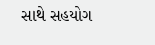સાથે સહયોગ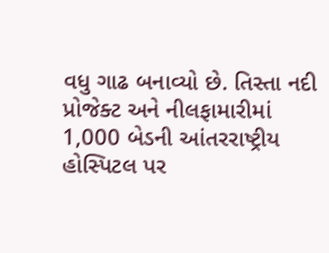વધુ ગાઢ બનાવ્યો છે. તિસ્તા નદી પ્રોજેક્ટ અને નીલફામારીમાં 1,000 બેડની આંતરરાષ્ટ્રીય હોસ્પિટલ પર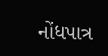નોંધપાત્ર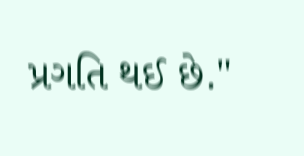પ્રગતિ થઈ છે."